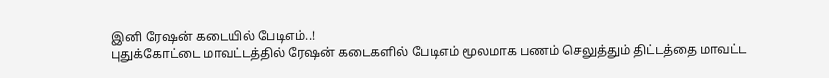இனி ரேஷன் கடையில் பேடிஎம்..!
புதுக்கோட்டை மாவட்டத்தில் ரேஷன் கடைகளில் பேடிஎம் மூலமாக பணம் செலுத்தும் திட்டத்தை மாவட்ட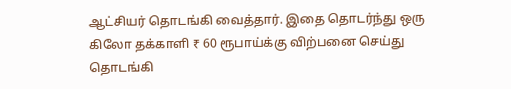ஆட்சியர் தொடங்கி வைத்தார். இதை தொடர்ந்து ஒரு கிலோ தக்காளி ₹ 60 ரூபாய்க்கு விற்பனை செய்து தொடங்கி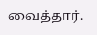வைத்தார்.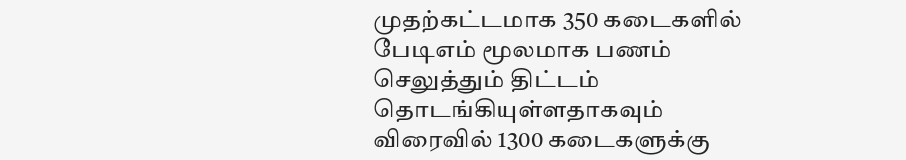முதற்கட்டமாக 350 கடைகளில் பேடிஎம் மூலமாக பணம் செலுத்தும் திட்டம் தொடங்கியுள்ளதாகவும் விரைவில் 1300 கடைகளுக்கு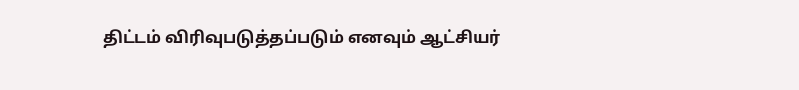திட்டம் விரிவுபடுத்தப்படும் எனவும் ஆட்சியர்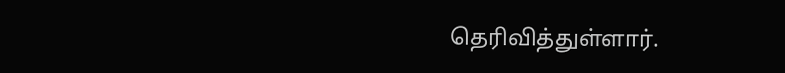தெரிவித்துள்ளார்.